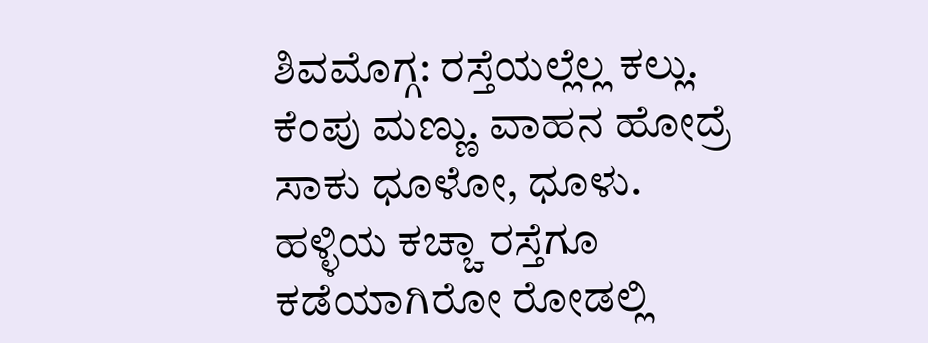ಶಿವಮೊಗ್ಗ: ರಸ್ತೆಯಲ್ಲೆಲ್ಲ ಕಲ್ಲು. ಕೆಂಪು ಮಣ್ಣು. ವಾಹನ ಹೋದ್ರೆ ಸಾಕು ಧೂಳೋ, ಧೂಳು. ಹಳ್ಳಿಯ ಕಚ್ಚಾ ರಸ್ತೆಗೂ ಕಡೆಯಾಗಿರೋ ರೋಡಲ್ಲಿ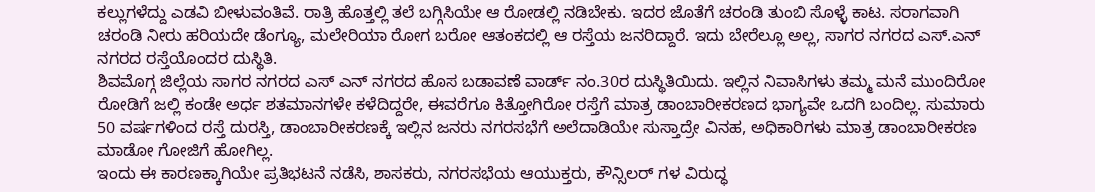ಕಲ್ಲುಗಳೆದ್ದು ಎಡವಿ ಬೀಳುವಂತಿವೆ. ರಾತ್ರಿ ಹೊತ್ತಲ್ಲಿ ತಲೆ ಬಗ್ಗಿಸಿಯೇ ಆ ರೋಡಲ್ಲಿ ನಡಿಬೇಕು. ಇದರ ಜೊತೆಗೆ ಚರಂಡಿ ತುಂಬಿ ಸೊಳ್ಳೆ ಕಾಟ. ಸರಾಗವಾಗಿ ಚರಂಡಿ ನೀರು ಹರಿಯದೇ ಡೆಂಗ್ಯೂ, ಮಲೇರಿಯಾ ರೋಗ ಬರೋ ಆತಂಕದಲ್ಲಿ ಆ ರಸ್ತೆಯ ಜನರಿದ್ದಾರೆ. ಇದು ಬೇರೆಲ್ಲೂ ಅಲ್ಲ, ಸಾಗರ ನಗರದ ಎಸ್.ಎನ್ ನಗರದ ರಸ್ತೆಯೊಂದರ ದುಸ್ಥಿತಿ.
ಶಿವಮೊಗ್ಗ ಜಿಲ್ಲೆಯ ಸಾಗರ ನಗರದ ಎಸ್ ಎನ್ ನಗರದ ಹೊಸ ಬಡಾವಣೆ ವಾರ್ಡ್ ನಂ.30ರ ದುಸ್ಥಿತಿಯಿದು. ಇಲ್ಲಿನ ನಿವಾಸಿಗಳು ತಮ್ಮ ಮನೆ ಮುಂದಿರೋ ರೋಡಿಗೆ ಜಲ್ಲಿ ಕಂಡೇ ಅರ್ಧ ಶತಮಾನಗಳೇ ಕಳೆದಿದ್ದರೇ, ಈವರೆಗೂ ಕಿತ್ತೋಗಿರೋ ರಸ್ತೆಗೆ ಮಾತ್ರ ಡಾಂಬಾರೀಕರಣದ ಭಾಗ್ಯವೇ ಒದಗಿ ಬಂದಿಲ್ಲ. ಸುಮಾರು 50 ವರ್ಷಗಳಿಂದ ರಸ್ತೆ ದುರಸ್ತಿ, ಡಾಂಬಾರೀಕರಣಕ್ಕೆ ಇಲ್ಲಿನ ಜನರು ನಗರಸಭೆಗೆ ಅಲೆದಾಡಿಯೇ ಸುಸ್ತಾದ್ರೇ ವಿನಹ, ಅಧಿಕಾರಿಗಳು ಮಾತ್ರ ಡಾಂಬಾರೀಕರಣ ಮಾಡೋ ಗೋಜಿಗೆ ಹೋಗಿಲ್ಲ.
ಇಂದು ಈ ಕಾರಣಕ್ಕಾಗಿಯೇ ಪ್ರತಿಭಟನೆ ನಡೆಸಿ, ಶಾಸಕರು, ನಗರಸಭೆಯ ಆಯುಕ್ತರು, ಕೌನ್ಸಿಲರ್ ಗಳ ವಿರುದ್ಧ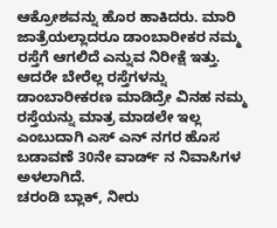ಆಕ್ರೋಶವನ್ನು ಹೊರ ಹಾಕಿದರು. ಮಾರಿ ಜಾತ್ರೆಯಲ್ಲಾದರೂ ಡಾಂಬಾರೀಕರ ನಮ್ಮ ರಸ್ತೆಗೆ ಆಗಲಿದೆ ಎನ್ನುವ ನಿರೀಕ್ಷೆ ಇತ್ತು. ಆದರೇ ಬೇರೆಲ್ಲ ರಸ್ತೆಗಳನ್ನು ಡಾಂಬಾರೀಕರಣ ಮಾಡಿದ್ರೇ ವಿನಹ ನಮ್ಮ ರಸ್ತೆಯನ್ನು ಮಾತ್ರ ಮಾಡಲೇ ಇಲ್ಲ ಎಂಬುದಾಗಿ ಎಸ್ ಎನ್ ನಗರ ಹೊಸ ಬಡಾವಣೆ 30ನೇ ವಾರ್ಡ್ ನ ನಿವಾಸಿಗಳ ಅಳಲಾಗಿದೆ.
ಚರಂಡಿ ಬ್ಲಾಕ್, ನೀರು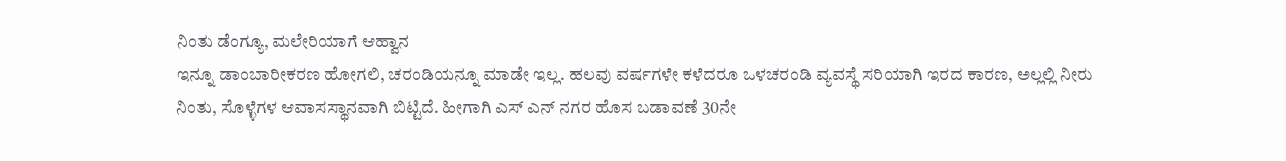ನಿಂತು ಡೆಂಗ್ಯೂ, ಮಲೇರಿಯಾಗೆ ಆಹ್ವಾನ
ಇನ್ನೂ ಡಾಂಬಾರೀಕರಣ ಹೋಗಲಿ, ಚರಂಡಿಯನ್ನೂ ಮಾಡೇ ಇಲ್ಲ. ಹಲವು ವರ್ಷಗಳೇ ಕಳೆದರೂ ಒಳಚರಂಡಿ ವ್ಯವಸ್ಥೆ ಸರಿಯಾಗಿ ಇರದ ಕಾರಣ, ಅಲ್ಲಲ್ಲಿ ನೀರು ನಿಂತು, ಸೊಳ್ಳೆಗಳ ಆವಾಸಸ್ಥಾನವಾಗಿ ಬಿಟ್ಟಿದೆ. ಹೀಗಾಗಿ ಎಸ್ ಎನ್ ನಗರ ಹೊಸ ಬಡಾವಣೆ 30ನೇ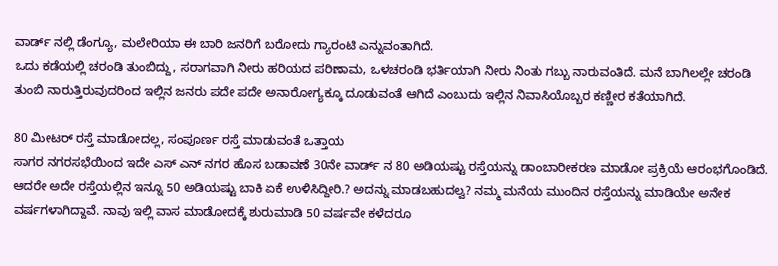ವಾರ್ಡ್ ನಲ್ಲಿ ಡೆಂಗ್ಯೂ, ಮಲೇರಿಯಾ ಈ ಬಾರಿ ಜನರಿಗೆ ಬರೋದು ಗ್ಯಾರಂಟಿ ಎನ್ನುವಂತಾಗಿದೆ.
ಒದು ಕಡೆಯಲ್ಲಿ ಚರಂಡಿ ತುಂಬಿದ್ದು, ಸರಾಗವಾಗಿ ನೀರು ಹರಿಯದ ಪರಿಣಾಮ, ಒಳಚರಂಡಿ ಭರ್ತಿಯಾಗಿ ನೀರು ನಿಂತು ಗಬ್ಬು ನಾರುವಂತಿದೆ. ಮನೆ ಬಾಗಿಲಲ್ಲೇ ಚರಂಡಿ ತುಂಬಿ ನಾರುತ್ತಿರುವುದರಿಂದ ಇಲ್ಲಿನ ಜನರು ಪದೇ ಪದೇ ಅನಾರೋಗ್ಯಕ್ಕೂ ದೂಡುವಂತೆ ಆಗಿದೆ ಎಂಬುದು ಇಲ್ಲಿನ ನಿವಾಸಿಯೊಬ್ಬರ ಕಣ್ಣೀರ ಕತೆಯಾಗಿದೆ.

80 ಮೀಟರ್ ರಸ್ತೆ ಮಾಡೋದಲ್ಲ, ಸಂಪೂರ್ಣ ರಸ್ತೆ ಮಾಡುವಂತೆ ಒತ್ತಾಯ
ಸಾಗರ ನಗರಸಭೆಯಿಂದ ಇದೇ ಎಸ್ ಎನ್ ನಗರ ಹೊಸ ಬಡಾವಣೆ 30ನೇ ವಾರ್ಡ್ ನ 80 ಅಡಿಯಷ್ಟು ರಸ್ತೆಯನ್ನು ಡಾಂಬಾರೀಕರಣ ಮಾಡೋ ಪ್ರಕ್ರಿಯೆ ಆರಂಭಗೊಂಡಿದೆ. ಆದರೇ ಅದೇ ರಸ್ತೆಯಲ್ಲಿನ ಇನ್ನೂ 50 ಅಡಿಯಷ್ಟು ಬಾಕಿ ಏಕೆ ಉಳಿಸಿದ್ದೀರಿ.? ಅದನ್ನು ಮಾಡಬಹುದಲ್ವ? ನಮ್ಮ ಮನೆಯ ಮುಂದಿನ ರಸ್ತೆಯನ್ನು ಮಾಡಿಯೇ ಅನೇಕ ವರ್ಷಗಳಾಗಿದ್ದಾವೆ. ನಾವು ಇಲ್ಲಿ ವಾಸ ಮಾಡೋದಕ್ಕೆ ಶುರುಮಾಡಿ 50 ವರ್ಷವೇ ಕಳೆದರೂ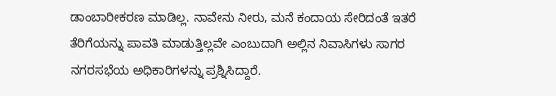ಡಾಂಬಾರೀಕರಣ ಮಾಡಿಲ್ಲ. ನಾವೇನು ನೀರು, ಮನೆ ಕಂದಾಯ ಸೇರಿದಂತೆ ಇತರೆ ತೆರಿಗೆಯನ್ನು ಪಾವತಿ ಮಾಡುತ್ತಿಲ್ಲವೇ ಎಂಬುದಾಗಿ ಅಲ್ಲಿನ ನಿವಾಸಿಗಳು ಸಾಗರ ನಗರಸಭೆಯ ಅಧಿಕಾರಿಗಳನ್ನು ಪ್ರಶ್ನಿಸಿದ್ದಾರೆ.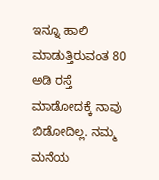ಇನ್ನೂ ಹಾಲಿ ಮಾಡುತ್ತಿರುವಂತ 80 ಅಡಿ ರಸ್ತೆ ಮಾಡೋದಕ್ಕೆ ನಾವು ಬಿಡೋದಿಲ್ಲ. ನಮ್ಮ ಮನೆಯ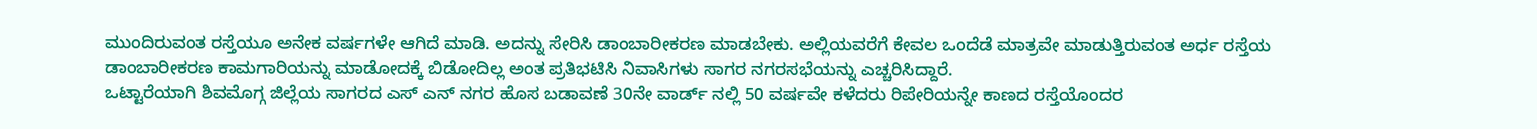ಮುಂದಿರುವಂತ ರಸ್ತೆಯೂ ಅನೇಕ ವರ್ಷಗಳೇ ಆಗಿದೆ ಮಾಡಿ. ಅದನ್ನು ಸೇರಿಸಿ ಡಾಂಬಾರೀಕರಣ ಮಾಡಬೇಕು. ಅಲ್ಲಿಯವರೆಗೆ ಕೇವಲ ಒಂದೆಡೆ ಮಾತ್ರವೇ ಮಾಡುತ್ತಿರುವಂತ ಅರ್ಧ ರಸ್ತೆಯ ಡಾಂಬಾರೀಕರಣ ಕಾಮಗಾರಿಯನ್ನು ಮಾಡೋದಕ್ಕೆ ಬಿಡೋದಿಲ್ಲ ಅಂತ ಪ್ರತಿಭಟಿಸಿ ನಿವಾಸಿಗಳು ಸಾಗರ ನಗರಸಭೆಯನ್ನು ಎಚ್ಚರಿಸಿದ್ದಾರೆ.
ಒಟ್ಟಾರೆಯಾಗಿ ಶಿವಮೊಗ್ಗ ಜಿಲ್ಲೆಯ ಸಾಗರದ ಎಸ್ ಎನ್ ನಗರ ಹೊಸ ಬಡಾವಣೆ 30ನೇ ವಾರ್ಡ್ ನಲ್ಲಿ 50 ವರ್ಷವೇ ಕಳೆದರು ರಿಪೇರಿಯನ್ನೇ ಕಾಣದ ರಸ್ತೆಯೊಂದರ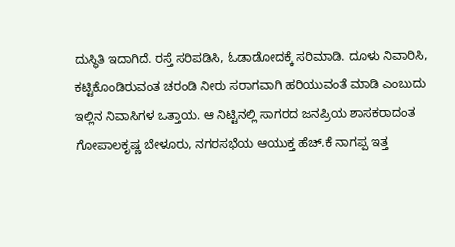ದುಸ್ಥಿತಿ ಇದಾಗಿದೆ. ರಸ್ತೆ ಸರಿಪಡಿಸಿ, ಓಡಾಡೋದಕ್ಕೆ ಸರಿಮಾಡಿ. ದೂಳು ನಿವಾರಿಸಿ, ಕಟ್ಟಿಕೊಂಡಿರುವಂತ ಚರಂಡಿ ನೀರು ಸರಾಗವಾಗಿ ಹರಿಯುವಂತೆ ಮಾಡಿ ಎಂಬುದು ಇಲ್ಲಿನ ನಿವಾಸಿಗಳ ಒತ್ತಾಯ. ಆ ನಿಟ್ಟಿನಲ್ಲಿ ಸಾಗರದ ಜನಪ್ರಿಯ ಶಾಸಕರಾದಂತ ಗೋಪಾಲಕೃಷ್ಣ ಬೇಳೂರು, ನಗರಸಭೆಯ ಆಯುಕ್ತ ಹೆಚ್.ಕೆ ನಾಗಪ್ಪ ಇತ್ತ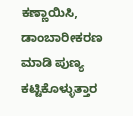ಕಣ್ಣಾಯಿಸಿ, ಡಾಂಬಾರೀಕರಣ ಮಾಡಿ ಪುಣ್ಯ ಕಟ್ಟಿಕೊಳ್ಳುತ್ತಾರ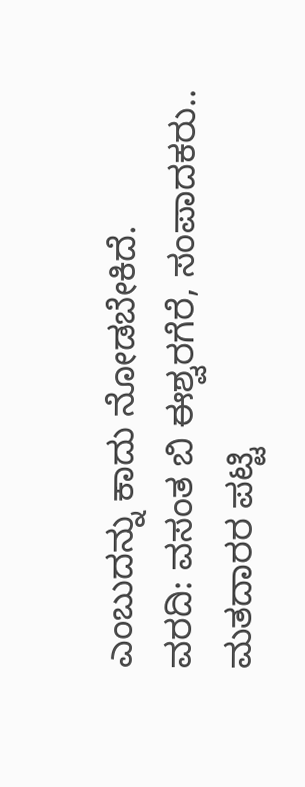ಎಂಬುದನ್ನು ಕಾದು ನೋಡಬೇಕಿದೆ.
ವರದಿ: ವಸಂತ ಬಿ ಈಶ್ವರಗೆರೆ, ಸಂಪಾದಕರು..
ಮತದಾರರ ಪಟ್ಟಿ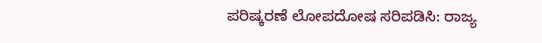ಪರಿಷ್ಕರಣೆ ಲೋಪದೋಷ ಸರಿಪಡಿಸಿ: ರಾಜ್ಯ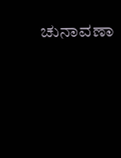ಚುನಾವಣಾ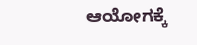ಆಯೋಗಕ್ಕೆ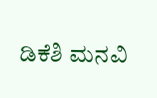ಡಿಕೆಶಿ ಮನವಿ